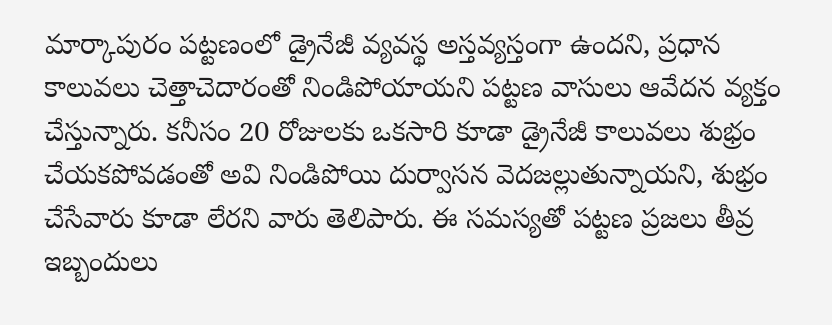మార్కాపురం పట్టణంలో డ్రైనేజీ వ్యవస్థ అస్తవ్యస్తంగా ఉందని, ప్రధాన కాలువలు చెత్తాచెదారంతో నిండిపోయాయని పట్టణ వాసులు ఆవేదన వ్యక్తం చేస్తున్నారు. కనీసం 20 రోజులకు ఒకసారి కూడా డ్రైనేజీ కాలువలు శుభ్రం చేయకపోవడంతో అవి నిండిపోయి దుర్వాసన వెదజల్లుతున్నాయని, శుభ్రం చేసేవారు కూడా లేరని వారు తెలిపారు. ఈ సమస్యతో పట్టణ ప్రజలు తీవ్ర ఇబ్బందులు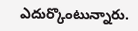ఎదుర్కొంటున్నారు.